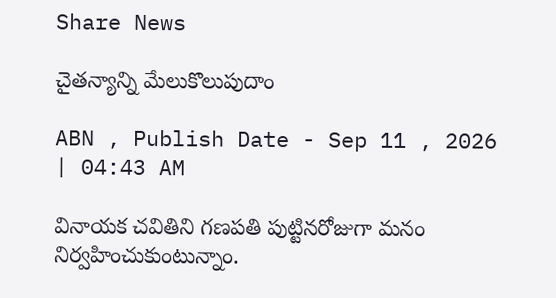Share News

చైతన్యాన్ని మేలుకొలుపుదాం

ABN , Publish Date - Sep 11 , 2026 | 04:43 AM

వినాయక చవితిని గణపతి పుట్టినరోజుగా మనం నిర్వహించుకుంటున్నాం.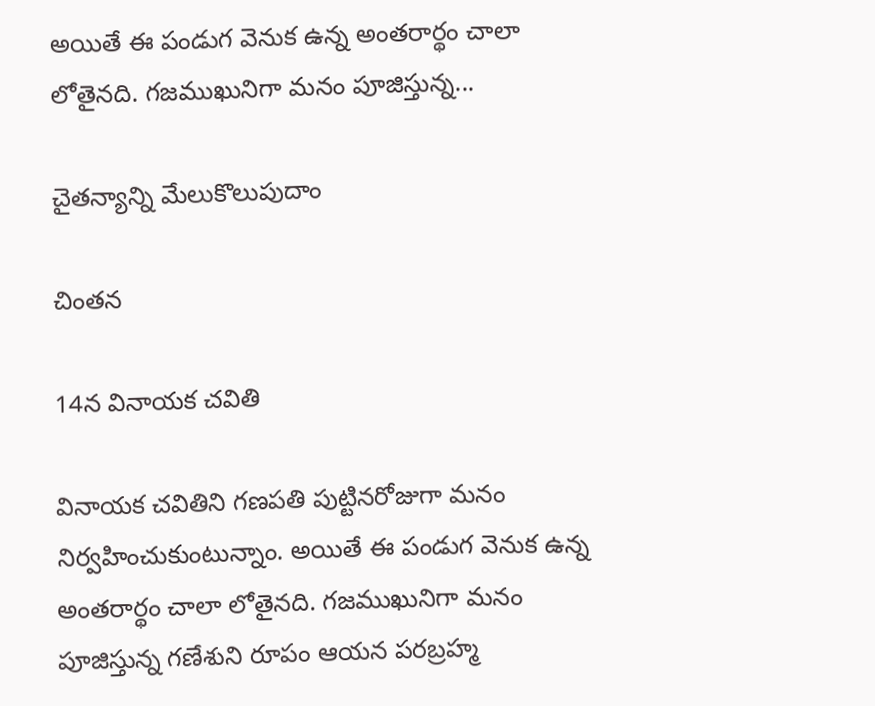అయితే ఈ పండుగ వెనుక ఉన్న అంతరార్థం చాలా లోతైనది. గజముఖునిగా మనం పూజిస్తున్న...

చైతన్యాన్ని మేలుకొలుపుదాం

చింతన

14న వినాయక చవితి

వినాయక చవితిని గణపతి పుట్టినరోజుగా మనం నిర్వహించుకుంటున్నాం. అయితే ఈ పండుగ వెనుక ఉన్న అంతరార్థం చాలా లోతైనది. గజముఖునిగా మనం పూజిస్తున్న గణేశుని రూపం ఆయన పరబ్రహ్మ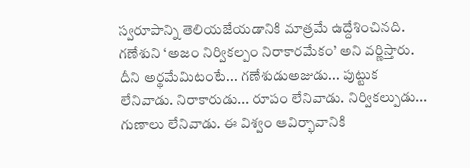స్వరూపాన్ని తెలియజేయడానికి మాత్రమే ఉద్దేశించినది. గణేశుని ‘అజం నిర్వికల్పం నిరాకారమేకం’ అని వర్ణిస్తారు. దీని అర్థమేమిటంటే... గణేశుడుఅజుడు... పుట్టుక లేనివాడు. నిరాకారుడు... రూపం లేనివాడు. నిర్వికల్పుడు... గుణాలు లేనివాడు. ఈ విశ్వం ఆవిర్భావానికి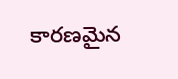కారణమైన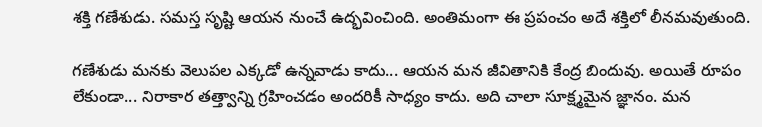శక్తి గణేశుడు. సమస్త సృష్టి ఆయన నుంచే ఉద్భవించింది. అంతిమంగా ఈ ప్రపంచం అదే శక్తిలో లీనమవుతుంది.

గణేశుడు మనకు వెలుపల ఎక్కడో ఉన్నవాడు కాదు... ఆయన మన జీవితానికి కేంద్ర బిందువు. అయితే రూపం లేకుండా... నిరాకార తత్త్వాన్ని గ్రహించడం అందరికీ సాధ్యం కాదు. అది చాలా సూక్ష్మమైన జ్ఞానం. మన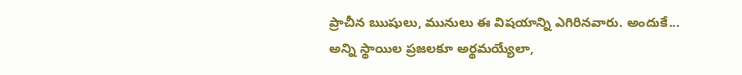ప్రాచీన ఋషులు, మునులు ఈ విషయాన్ని ఎగిరినవారు. అందుకే... అన్ని స్థాయిల ప్రజలకూ అర్థమయ్యేలా,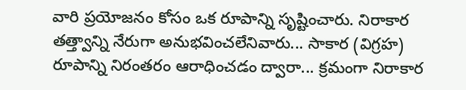వారి ప్రయోజనం కోసం ఒక రూపాన్ని సృష్టించారు. నిరాకార తత్త్వాన్ని నేరుగా అనుభవించలేనివారు... సాకార (విగ్రహ) రూపాన్ని నిరంతరం ఆరాధించడం ద్వారా... క్రమంగా నిరాకార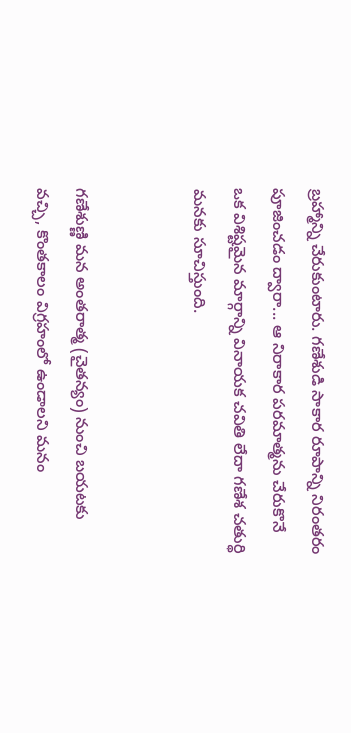బ్రహ్మాన్ని చేరుకుంటారు. గణేశుడి సాకార రూపాన్ని నిరంతరం పూజించడం ద్వారా... ఆ నిరాకార పరమాత్మను చేరుకొనే ఒక విశిష్టమైన మార్గాన్ని వినాయక చవితి లేదా గణేశ చతుర్థి మనకు సూచిస్తుంది.


గణేశుణ్ణి మన అంతరాత్మ (చైతన్యం) నుంచి బయటకు వచ్చి, కొంతకాలం విగ్రహంలో ఉండాలని మనం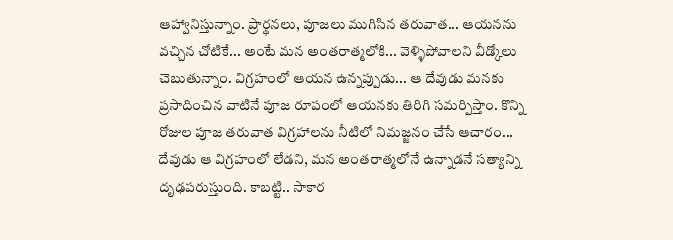ఆహ్వానిస్తున్నాం. ప్రార్థనలు, పూజలు ముగిసిన తరువాత... ఆయనను వచ్చిన చోటికే... అంటే మన అంతరాత్మలోకి... వెళ్ళిపోవాలని వీడ్కోలు చెబుతున్నాం. విగ్రహంలో ఆయన ఉన్నప్పుడు... ఆ దేవుడు మనకు ప్రసాదించిన వాటినే పూజ రూపంలో ఆయనకు తిరిగి సమర్పిస్తాం. కొన్ని రోజుల పూజ తరువాత విగ్రహాలను నీటిలో నిమజ్జనం చేసే ఆచారం... దేవుడు ఆ విగ్రహంలో లేడని, మన అంతరాత్మలోనే ఉన్నాడనే సత్యాన్ని దృఢపరుస్తుంది. కాబట్టి.. సాకార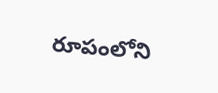రూపంలోని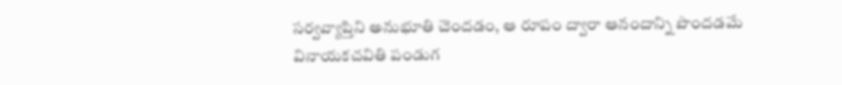సర్వవ్యాప్తిని అనుభూతి చెందడం, ఆ రూపం ద్వారా ఆనందాన్ని పొందడమే వినాయకచవితి పండుగ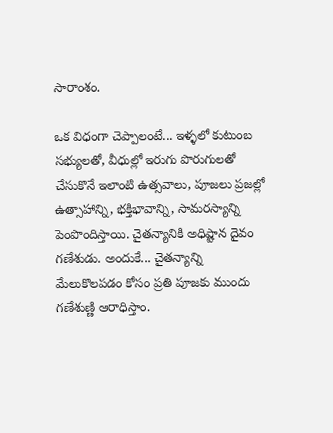సారాంశం.

ఒక విధంగా చెప్పాలంటే... ఇళ్ళలో కుటుంబ సభ్యులతో, వీధుల్లో ఇరుగు పొరుగులతో చేసుకొనే ఇలాంటి ఉత్సవాలు, పూజలు ప్రజల్లో ఉత్సాహాన్ని, భక్తిభావాన్ని, సామరస్యాన్ని పెంపొందిస్తాయి. చైతన్యానికి అధిష్టాన దైవం గణేశుడు. అందుకే... చైతన్యాన్ని మేలుకొలపడం కోసం ప్రతి పూజకు ముందు గణేశుణ్ణి ఆరాధిస్తాం.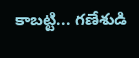కాబట్టి... గణేశుడి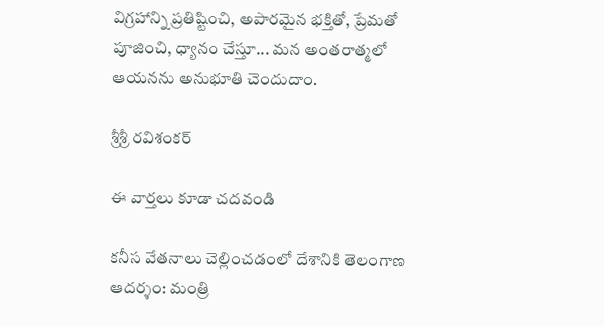విగ్రహాన్ని ప్రతిష్టించి, అపారమైన భక్తితో, ప్రేమతో పూజించి, ధ్యానం చేస్తూ... మన అంతరాత్మలో ఆయనను అనుభూతి చెందుదాం.

శ్రీశ్రీ రవిశంకర్‌

ఈ వార్తలు కూడా చదవండి

కనీస వేతనాలు చెల్లించడంలో దేశానికి తెలంగాణ ఆదర్శం: మంత్రి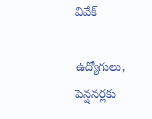వివేక్

ఉద్యోగులు, పెన్షనర్లకు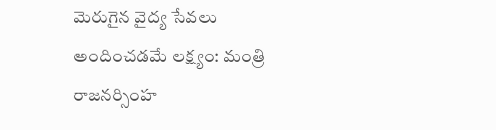మెరుగైన వైద్య సేవలు అందించడమే లక్ష్యం: మంత్రి రాజనర్సింహ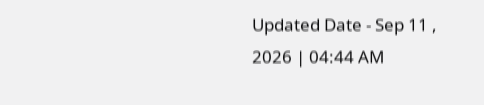Updated Date - Sep 11 , 2026 | 04:44 AM